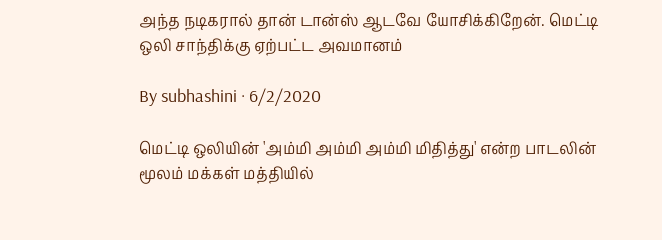அந்த நடிகரால் தான் டான்ஸ் ஆடவே யோசிக்கிறேன். மெட்டி ஒலி சாந்திக்கு ஏற்பட்ட அவமானம்

By subhashini · 6/2/2020

மெட்டி ஒலியின் 'அம்மி அம்மி அம்மி மிதித்து' என்ற பாடலின் மூலம் மக்கள் மத்தியில்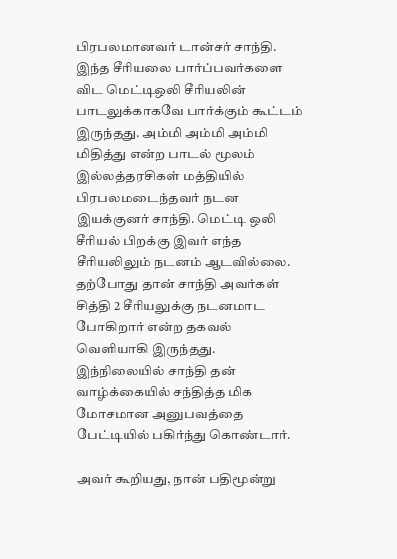பிரபலமானவர் டான்சர் சாந்தி. இந்த சீரியலை பார்ப்பவர்களை விட மெட்டிஒலி சீரியலின் பாடலுக்காகவே பார்க்கும் கூட்டம் இருந்தது. அம்மி அம்மி அம்மி மிதித்து என்ற பாடல் மூலம் இல்லத்தரசிகள் மத்தியில் பிரபலமடைந்தவர் நடன இயக்குனர் சாந்தி. மெட்டி ஒலி சீரியல் பிறக்கு இவர் எந்த சீரியலிலும் நடனம் ஆடவில்லை. தற்போது தான் சாந்தி அவர்கள் சித்தி 2 சீரியலுக்கு நடனமாட போகிறார் என்ற தகவல் வெளியாகி இருந்தது. இந்நிலையில் சாந்தி தன் வாழ்க்கையில் சந்தித்த மிக மோசமான அனுபவத்தை பேட்டியில் பகிர்ந்து கொண்டார்.

அவர் கூறியது, நான் பதிமூன்று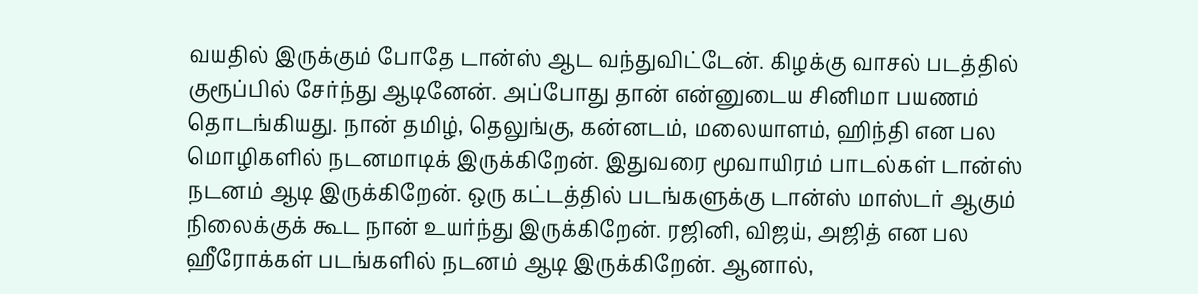வயதில் இருக்கும் போதே டான்ஸ் ஆட வந்துவிட்டேன். கிழக்கு வாசல் படத்தில் குரூப்பில் சேர்ந்து ஆடினேன். அப்போது தான் என்னுடைய சினிமா பயணம் தொடங்கியது. நான் தமிழ், தெலுங்கு, கன்னடம், மலையாளம், ஹிந்தி என பல மொழிகளில் நடனமாடிக் இருக்கிறேன். இதுவரை மூவாயிரம் பாடல்கள் டான்ஸ் நடனம் ஆடி இருக்கிறேன். ஒரு கட்டத்தில் படங்களுக்கு டான்ஸ் மாஸ்டர் ஆகும் நிலைக்குக் கூட நான் உயர்ந்து இருக்கிறேன். ரஜினி, விஜய், அஜித் என பல ஹீரோக்கள் படங்களில் நடனம் ஆடி இருக்கிறேன். ஆனால்,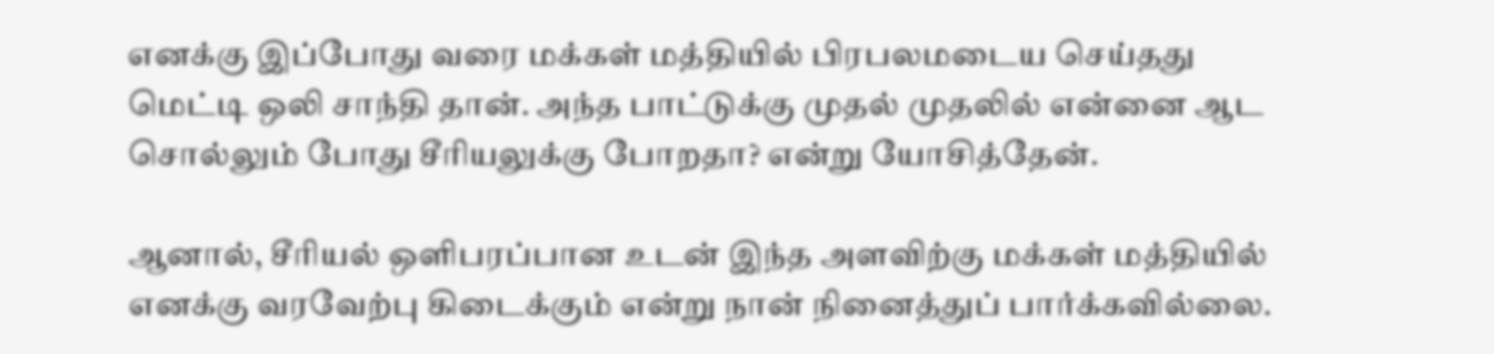எனக்கு இப்போது வரை மக்கள் மத்தியில் பிரபலமடைய செய்தது மெட்டி ஒலி சாந்தி தான். அந்த பாட்டுக்கு முதல் முதலில் என்னை ஆட சொல்லும் போது சீரியலுக்கு போறதா? என்று யோசித்தேன்.

ஆனால், சீரியல் ஒளிபரப்பான உடன் இந்த அளவிற்கு மக்கள் மத்தியில் எனக்கு வரவேற்பு கிடைக்கும் என்று நான் நினைத்துப் பார்க்கவில்லை.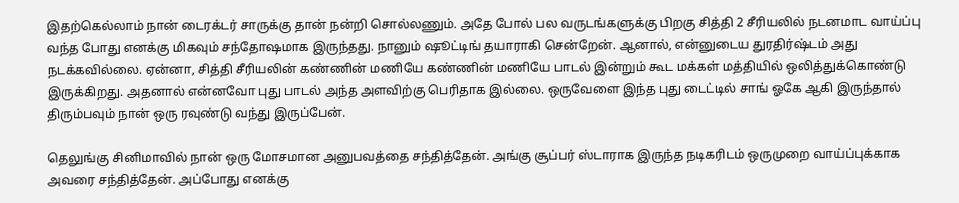இதற்கெல்லாம் நான் டைரக்டர் சாருக்கு தான் நன்றி சொல்லணும். அதே போல் பல வருடங்களுக்கு பிறகு சித்தி 2 சீரியலில் நடனமாட வாய்ப்பு வந்த போது எனக்கு மிகவும் சந்தோஷமாக இருந்தது. நானும் ஷூட்டிங் தயாராகி சென்றேன். ஆனால், என்னுடைய துரதிர்ஷ்டம் அது நடக்கவில்லை. ஏன்னா, சித்தி சீரியலின் கண்ணின் மணியே கண்ணின் மணியே பாடல் இன்றும் கூட மக்கள் மத்தியில் ஒலித்துக்கொண்டு இருக்கிறது. அதனால் என்னவோ புது பாடல் அந்த அளவிற்கு பெரிதாக இல்லை. ஒருவேளை இந்த புது டைட்டில் சாங் ஓகே ஆகி இருந்தால் திரும்பவும் நான் ஒரு ரவுண்டு வந்து இருப்பேன்.

தெலுங்கு சினிமாவில் நான் ஒரு மோசமான அனுபவத்தை சந்தித்தேன். அங்கு சூப்பர் ஸ்டாராக இருந்த நடிகரிடம் ஒருமுறை வாய்ப்புக்காக அவரை சந்தித்தேன். அப்போது எனக்கு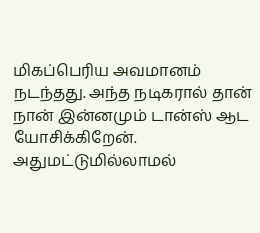மிகப்பெரிய அவமானம் நடந்தது. அந்த நடிகரால் தான் நான் இன்னமும் டான்ஸ் ஆட யோசிக்கிறேன். அதுமட்டுமில்லாமல்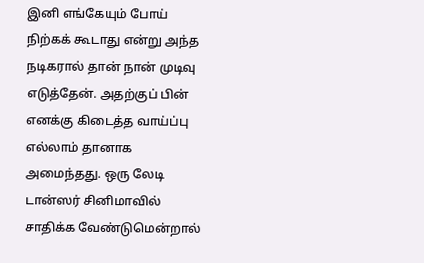இனி எங்கேயும் போய் நிற்கக் கூடாது என்று அந்த நடிகரால் தான் நான் முடிவு எடுத்தேன். அதற்குப் பின் எனக்கு கிடைத்த வாய்ப்பு எல்லாம் தானாக அமைந்தது. ஒரு லேடி டான்ஸர் சினிமாவில் சாதிக்க வேண்டுமென்றால்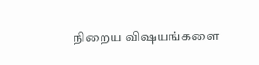நிறைய விஷயங்களை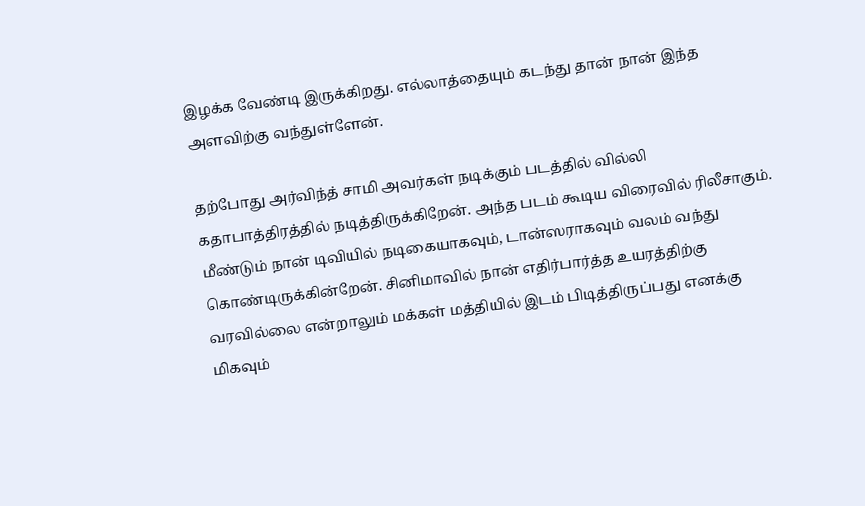இழக்க வேண்டி இருக்கிறது. எல்லாத்தையும் கடந்து தான் நான் இந்த அளவிற்கு வந்துள்ளேன்.

தற்போது அர்விந்த் சாமி அவர்கள் நடிக்கும் படத்தில் வில்லி கதாபாத்திரத்தில் நடித்திருக்கிறேன். அந்த படம் கூடிய விரைவில் ரிலீசாகும். மீண்டும் நான் டிவியில் நடிகையாகவும், டான்ஸராகவும் வலம் வந்து கொண்டிருக்கின்றேன். சினிமாவில் நான் எதிர்பார்த்த உயரத்திற்கு வரவில்லை என்றாலும் மக்கள் மத்தியில் இடம் பிடித்திருப்பது எனக்கு மிகவும்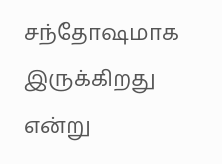சந்தோஷமாக இருக்கிறது என்று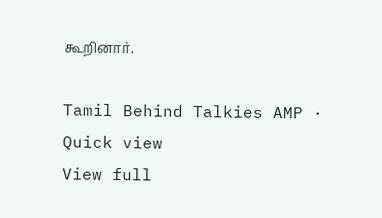கூறினார்.

Tamil Behind Talkies AMP · Quick view
View full